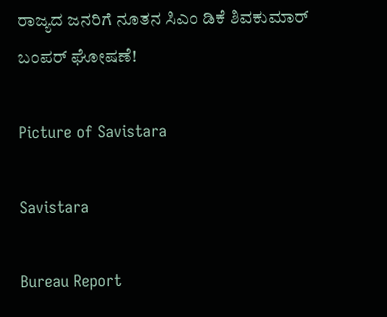ರಾಜ್ಯದ ಜನರಿಗೆ ನೂತನ ಸಿಎಂ ಡಿಕೆ ಶಿವಕುಮಾ‌ರ್ ಬಂಪರ್ ಘೋಷಣೆ!

Picture of Savistara

Savistara

Bureau Report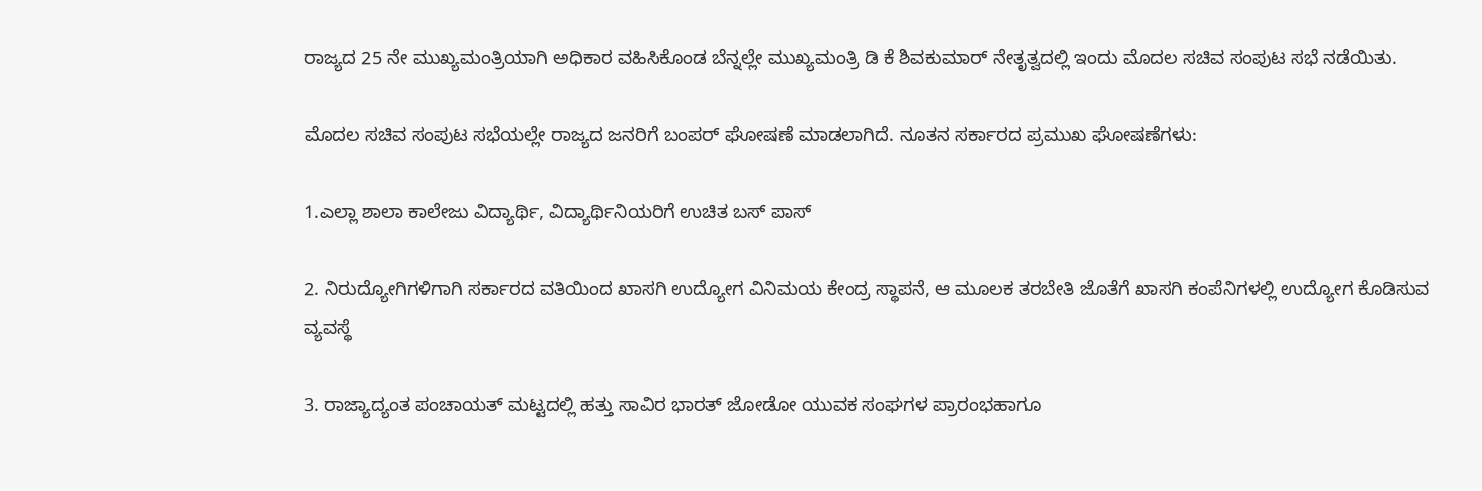ರಾಜ್ಯದ 25 ನೇ ಮುಖ್ಯಮಂತ್ರಿಯಾಗಿ ಅಧಿಕಾರ ವಹಿಸಿಕೊಂಡ ಬೆನ್ನಲ್ಲೇ ಮುಖ್ಯಮಂತ್ರಿ ಡಿ ಕೆ ಶಿವಕುಮಾ‌ರ್ ನೇತೃತ್ವದಲ್ಲಿ ಇಂದು ಮೊದಲ ಸಚಿವ ಸಂಪುಟ ಸಭೆ ನಡೆಯಿತು.

ಮೊದಲ ಸಚಿವ ಸಂಪುಟ ಸಭೆಯಲ್ಲೇ ರಾಜ್ಯದ ಜನರಿಗೆ ಬಂಪ‌ರ್ ಘೋಷಣೆ ಮಾಡಲಾಗಿದೆ. ನೂತನ ಸರ್ಕಾರದ ಪ್ರಮುಖ ಘೋಷಣೆಗಳು:

1.ಎಲ್ಲಾ ಶಾಲಾ ಕಾಲೇಜು ವಿದ್ಯಾರ್ಥಿ, ವಿದ್ಯಾರ್ಥಿನಿಯರಿಗೆ ಉಚಿತ ಬಸ್‌ ಪಾಸ್

2. ನಿರುದ್ಯೋಗಿಗಳಿಗಾಗಿ ಸರ್ಕಾರದ ವತಿಯಿಂದ ಖಾಸಗಿ ಉದ್ಯೋಗ ವಿನಿಮಯ ಕೇಂದ್ರ ಸ್ಥಾಪನೆ, ಆ ಮೂಲಕ ತರಬೇತಿ ಜೊತೆಗೆ ಖಾಸಗಿ ಕಂಪೆನಿಗಳಲ್ಲಿ ಉದ್ಯೋಗ ಕೊಡಿಸುವ ವ್ಯವಸ್ಥೆ

3. ರಾಜ್ಯಾದ್ಯಂತ ಪಂಚಾಯತ್ ಮಟ್ಟದಲ್ಲಿ ಹತ್ತು ಸಾವಿರ ಭಾರತ್ ಜೋಡೋ ಯುವಕ ಸಂಘಗಳ ಪ್ರಾರಂಭಹಾಗೂ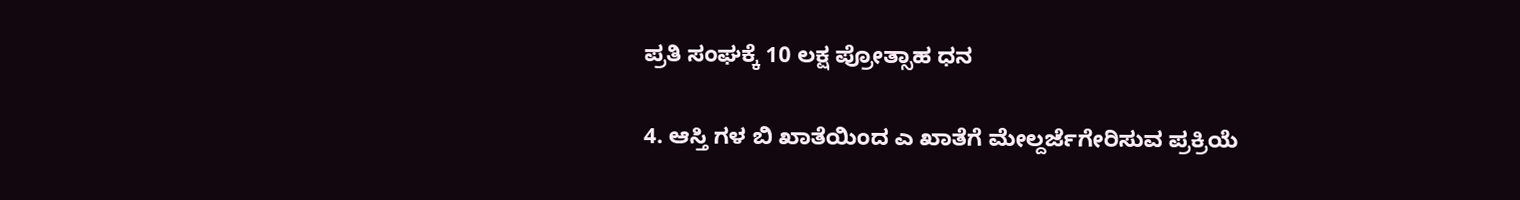ಪ್ರತಿ ಸಂಘಕ್ಕೆ 10 ಲಕ್ಷ ಪ್ರೋತ್ಸಾಹ ಧನ

4. ಆಸ್ತಿ ಗಳ ಬಿ ಖಾತೆಯಿಂದ ಎ ಖಾತೆಗೆ ಮೇಲ್ದರ್ಜೆಗೇರಿಸುವ ಪ್ರಕ್ರಿಯೆ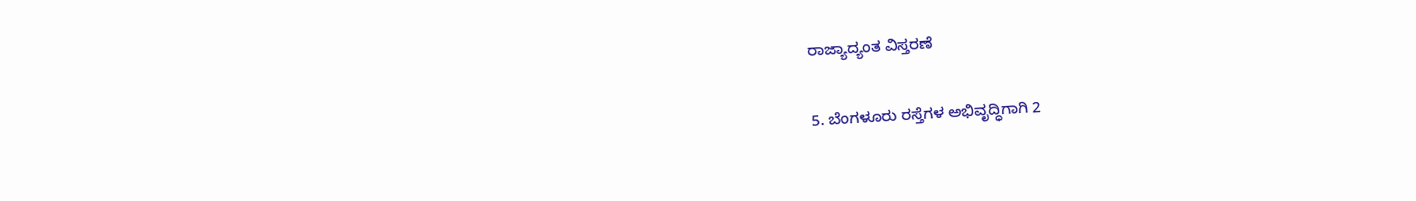ರಾಜ್ಯಾದ್ಯಂತ ವಿಸ್ತರಣೆ

5. ಬೆಂಗಳೂರು ರಸ್ತೆಗಳ ಅಭಿವೃದ್ಧಿಗಾಗಿ 2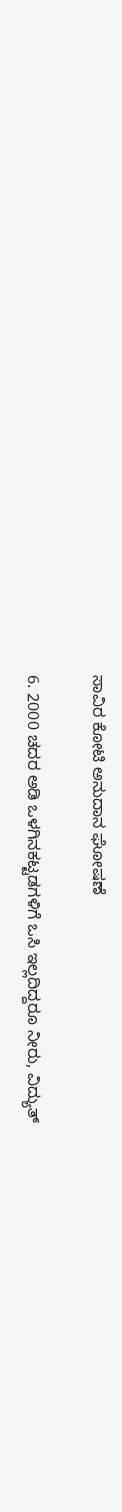ಸಾವಿರ ಕೋಟಿ ಅನುದಾನ ಘೋಷಣೆ

6. 2000 ಚದರ ಅಡಿ ಒಳಗಿನಕಟ್ಟಡಗಳಿಗೆ ಒಸಿ ಇಲ್ಲದಿದ್ದರೂ ನೀರು, ವಿದ್ಯುತ್‌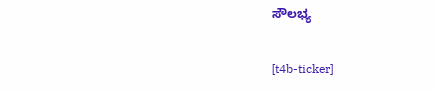ಸೌಲಭ್ಯ

[t4b-ticker]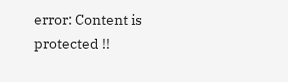error: Content is protected !!